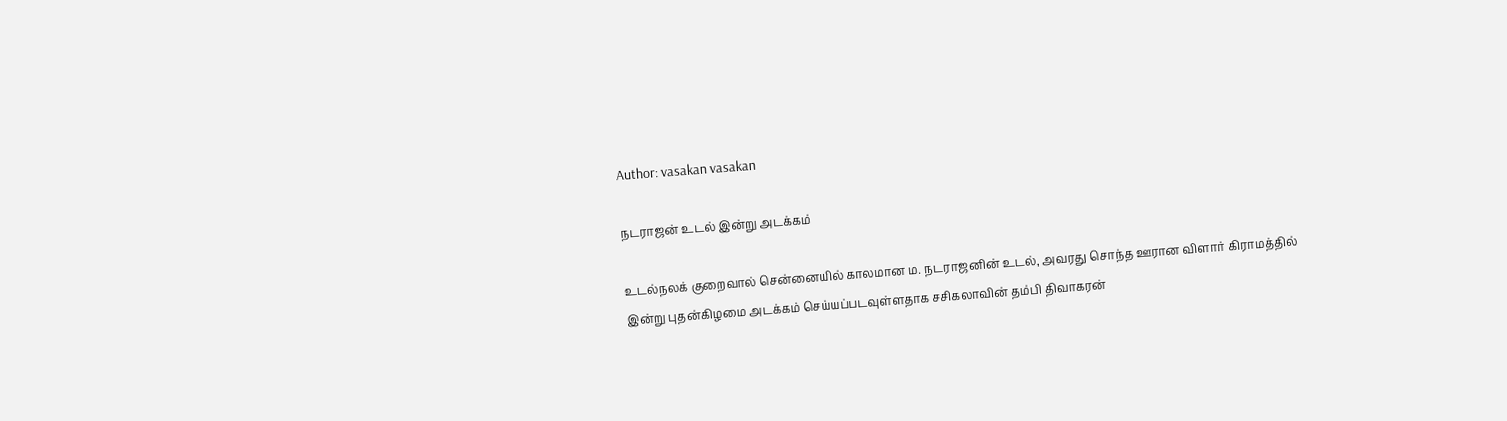Author: vasakan vasakan

நடராஜன் உடல் இன்று அடக்கம்

உடல்நலக் குறைவால் சென்னையில் காலமான ம. நடராஜனின் உடல், அவரது சொந்த ஊரான விளார் கிராமத்தில் இன்று புதன்கிழமை அடக்கம் செய்யப்படவுள்ளதாக சசிகலாவின் தம்பி திவாகரன்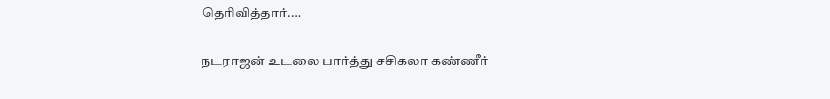தெரிவித்தார்.…

நடராஜன் உடலை பார்த்து சசிகலா கண்ணீர்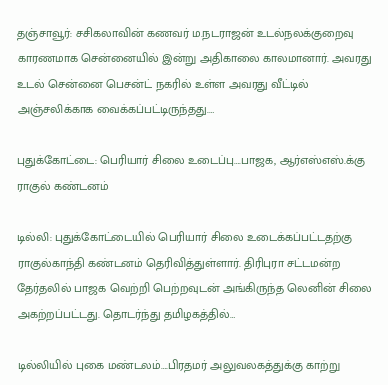தஞ்சாவூர்: சசிகலாவின் கணவர் ம.நடராஜன் உடல்நலக்குறைவு காரணமாக சென்னையில் இன்று அதிகாலை காலமானார். அவரது உடல் சென்னை பெசன்ட் நகரில் உள்ள அவரது வீட்டில் அஞ்சலிக்காக வைக்கப்பட்டிருந்தது.…

புதுக்கோட்டை: பெரியார் சிலை உடைப்பு….பாஜக, ஆர்எஸ்எஸ்.க்கு ராகுல் கண்டனம்

டில்லி: புதுக்கோட்டையில் பெரியார் சிலை உடைக்கப்பட்டதற்கு ராகுல்காந்தி கண்டனம் தெரிவித்துள்ளார். திரிபுரா சட்டமன்ற தேர்தலில் பாஜக வெற்றி பெற்றவுடன் அங்கிருந்த லெனின் சிலை அகற்றப்பட்டது. தொடர்ந்து தமிழகத்தில்…

டில்லியில் புகை மண்டலம்….பிரதமர் அலுவலகத்துக்கு காற்று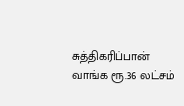சுத்திகரிப்பான் வாங்க ரூ.36 லட்சம்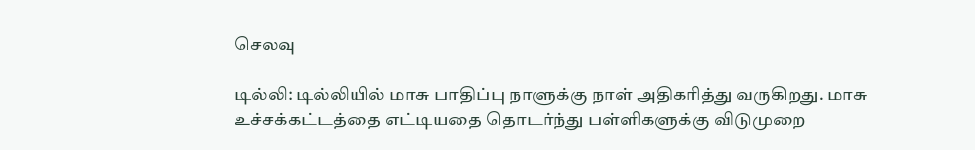செலவு

டில்லி: டில்லியில் மாசு பாதிப்பு நாளுக்கு நாள் அதிகரித்து வருகிறது. மாசு உச்சக்கட்டத்தை எட்டியதை தொடர்ந்து பள்ளிகளுக்கு விடுமுறை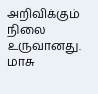அறிவிக்கும் நிலை உருவானது. மாசு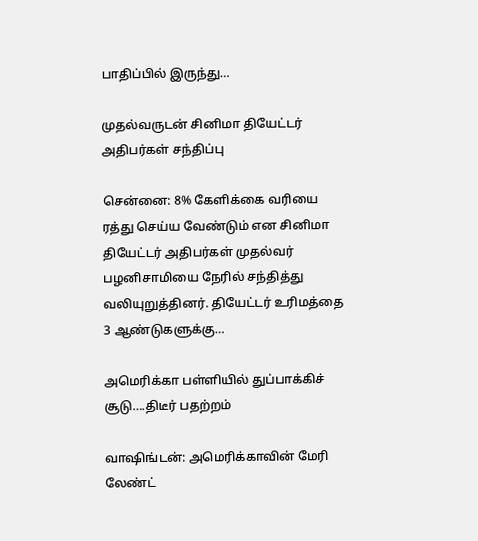பாதிப்பில் இருந்து…

முதல்வருடன் சினிமா தியேட்டர் அதிபர்கள் சந்திப்பு

சென்னை: 8% கேளிக்கை வரியை ரத்து செய்ய வேண்டும் என சினிமா தியேட்டர் அதிபர்கள் முதல்வர் பழனிசாமியை நேரில் சந்தித்து வலியுறுத்தினர். தியேட்டர் உரிமத்தை 3 ஆண்டுகளுக்கு…

அமெரிக்கா பள்ளியில் துப்பாக்கிச் சூடு….திடீர் பதற்றம்

வாஷிங்டன்: அமெரிக்காவின் மேரி லேண்ட்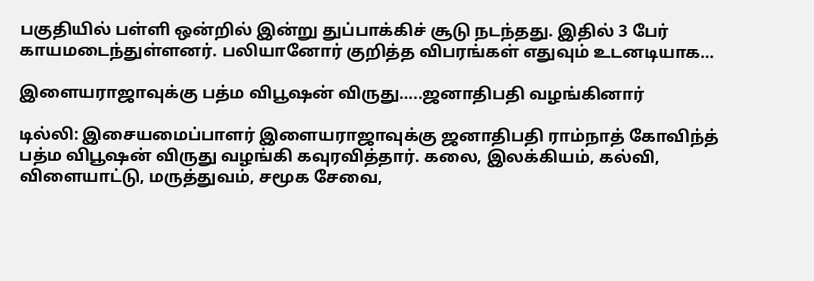பகுதியில் பள்ளி ஒன்றில் இன்று துப்பாக்கிச் சூடு நடந்தது. இதில் 3 பேர் காயமடைந்துள்ளனர். பலியானோர் குறித்த விபரங்கள் எதுவும் உடனடியாக…

இளையராஜாவுக்கு பத்ம விபூஷன் விருது…..ஜனாதிபதி வழங்கினார்

டில்லி: இசையமைப்பாளர் இளையராஜாவுக்கு ஜனாதிபதி ராம்நாத் கோவிந்த் பத்ம விபூஷன் விருது வழங்கி கவுரவித்தார். கலை, இலக்கியம், கல்வி, விளையாட்டு, மருத்துவம், சமூக சேவை,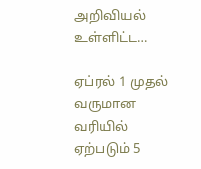அறிவியல் உள்ளிட்ட…

ஏப்ரல் 1 முதல் வருமான வரியில் ஏற்படும் 5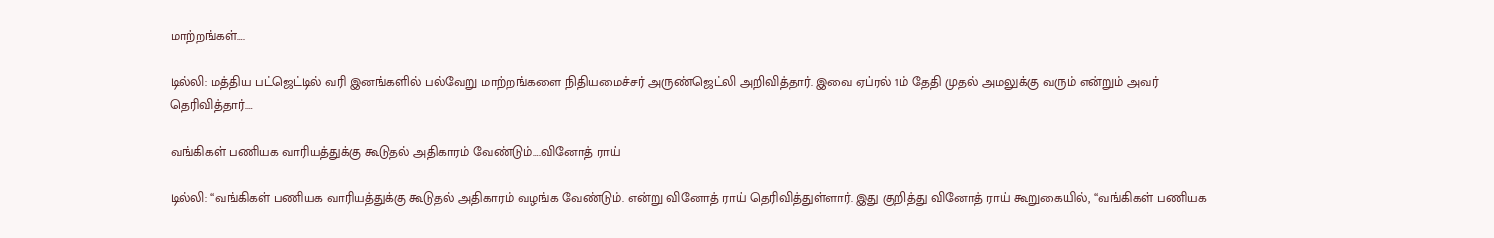மாற்றங்கள்….

டில்லி: மத்திய பட்ஜெட்டில் வரி இனங்களில் பல்வேறு மாற்றங்களை நிதியமைச்சர் அருண்ஜெட்லி அறிவித்தார். இவை ஏப்ரல் 1ம் தேதி முதல் அமலுக்கு வரும் என்றும் அவர் தெரிவித்தார்.…

வங்கிகள் பணியக வாரியத்துக்கு கூடுதல் அதிகாரம் வேண்டும்….வினோத் ராய்

டில்லி: ‘‘வங்கிகள் பணியக வாரியத்துக்கு கூடுதல் அதிகாரம் வழங்க வேண்டும். என்று வினோத் ராய் தெரிவித்துள்ளார். இது குறித்து வினோத் ராய் கூறுகையில், ‘‘வங்கிகள் பணியக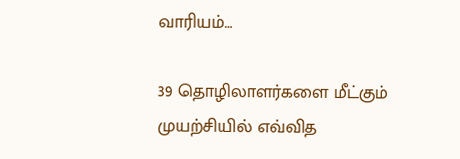வாரியம்…

39 தொழிலாளர்களை மீட்கும் முயற்சியில் எவ்வித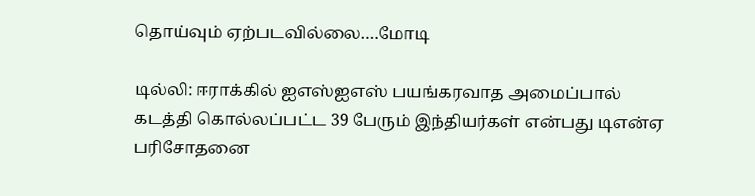தொய்வும் ஏற்படவில்லை….மோடி

டில்லி: ஈராக்கில் ஐஎஸ்ஐஎஸ் பயங்கரவாத அமைப்பால் கடத்தி கொல்லப்பட்ட 39 பேரும் இந்தியர்கள் என்பது டிஎன்ஏ பரிசோதனை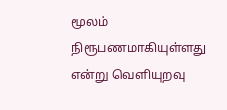மூலம் நிரூபணமாகியுள்ளது என்று வெளியுறவு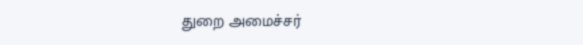துறை அமைச்சர்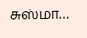சுஸ்மா…